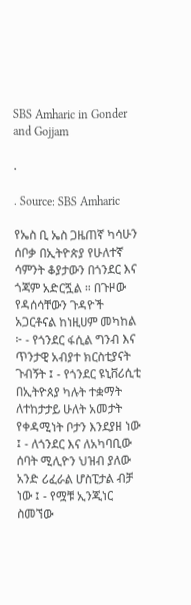SBS Amharic in Gonder and Gojjam

.

. Source: SBS Amharic

የኤስ ቢ ኤስ ጋዜጠኛ ካሳሁን ሰቦቃ በኢትዮጵያ የሁለተኛ ሳምንት ቆያታውን በጎንደር እና ጎጃም አድርጟል ። በጉዞው የዳሰሳቸውን ጉዳዮች አጋርቶናል ከነዚሀም መካከል ፦ - የጎንደር ፋሲል ግንብ እና ጥንታዊ አብያተ ክርስቲያናት ጉብኝት ፤ - የጎንደር ዩኒቨሪሲቲ በኢትዮጰያ ካሉት ተቋማት ለተከታታይ ሁለት አመታት የቀዳሚነት ቦታን እንደያዘ ነው ፤ - ለጎንደር እና ለአካባቢው ሰባት ሚሊዮን ህዝብ ያለው አንድ ሪፈራል ሆስፒታል ብቻ ነው ፤ - የሟቹ ኢንጂነር ስመኘው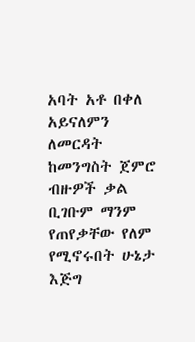አባት አቶ በቀለ አይናለምን ለመርዳት ከመንግስት ጀምሮ ብዙዎች ቃል ቢገቡም ማንም የጠየቃቸው የለም የሚኖሩበት ሁኔታ እጅግ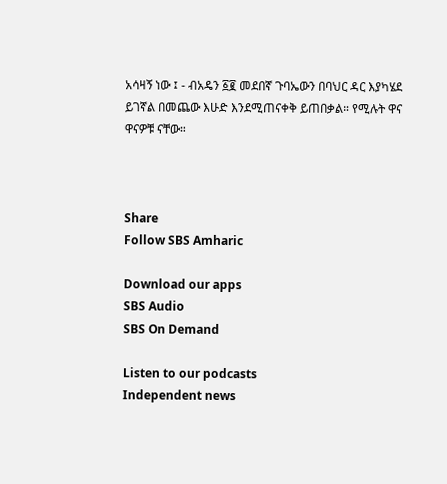አሳዛኝ ነው ፤ - ብአዴን ፩፪ መደበኛ ጉባኤውን በባህር ዳር እያካሄደ ይገኛል በመጨው እሁድ እንደሚጠናቀቅ ይጠበቃል። የሚሉት ዋና ዋናዎቹ ናቸው።



Share
Follow SBS Amharic

Download our apps
SBS Audio
SBS On Demand

Listen to our podcasts
Independent news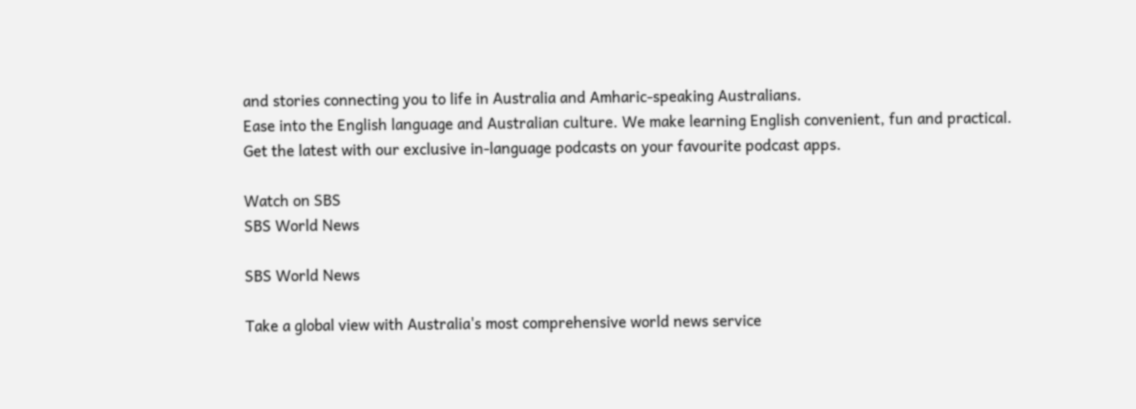and stories connecting you to life in Australia and Amharic-speaking Australians.
Ease into the English language and Australian culture. We make learning English convenient, fun and practical.
Get the latest with our exclusive in-language podcasts on your favourite podcast apps.

Watch on SBS
SBS World News

SBS World News

Take a global view with Australia's most comprehensive world news service